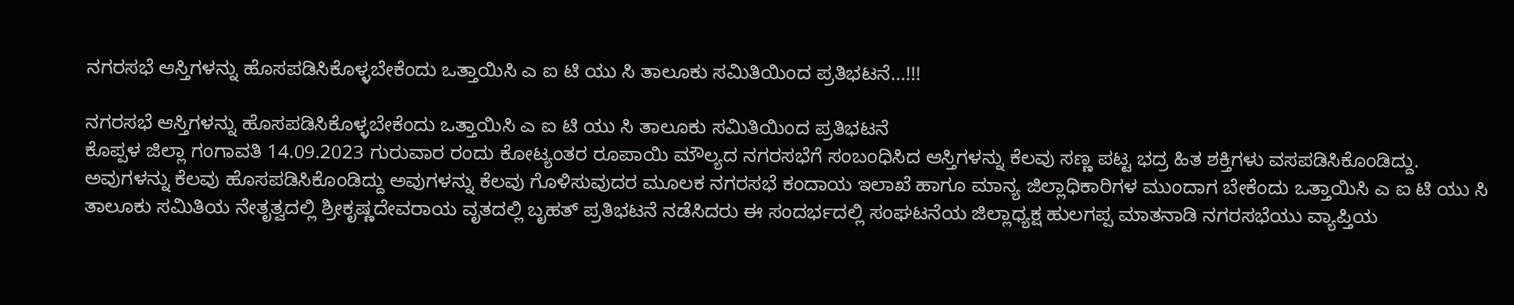ನಗರಸಭೆ ಆಸ್ತಿಗಳನ್ನು ಹೊಸಪಡಿಸಿಕೊಳ್ಳಬೇಕೆಂದು ಒತ್ತಾಯಿಸಿ ಎ ಐ ಟಿ ಯು ಸಿ ತಾಲೂಕು ಸಮಿತಿಯಿಂದ ಪ್ರತಿಭಟನೆ…!!!

ನಗರಸಭೆ ಆಸ್ತಿಗಳನ್ನು ಹೊಸಪಡಿಸಿಕೊಳ್ಳಬೇಕೆಂದು ಒತ್ತಾಯಿಸಿ ಎ ಐ ಟಿ ಯು ಸಿ ತಾಲೂಕು ಸಮಿತಿಯಿಂದ ಪ್ರತಿಭಟನೆ
ಕೊಪ್ಪಳ ಜಿಲ್ಲಾ ಗಂಗಾವತಿ 14.09.2023 ಗುರುವಾರ ರಂದು ಕೋಟ್ಯಂತರ ರೂಪಾಯಿ ಮೌಲ್ಯದ ನಗರಸಭೆಗೆ ಸಂಬಂಧಿಸಿದ ಆಸ್ತಿಗಳನ್ನು ಕೆಲವು ಸಣ್ಣ ಪಟ್ಟ ಭದ್ರ ಹಿತ ಶಕ್ತಿಗಳು ವಸಪಡಿಸಿಕೊಂಡಿದ್ದು. ಅವುಗಳನ್ನು ಕೆಲವು ಹೊಸಪಡಿಸಿಕೊಂಡಿದ್ದು ಅವುಗಳನ್ನು ಕೆಲವು ಗೊಳಿಸುವುದರ ಮೂಲಕ ನಗರಸಭೆ ಕಂದಾಯ ಇಲಾಖೆ ಹಾಗೂ ಮಾನ್ಯ ಜಿಲ್ಲಾಧಿಕಾರಿಗಳ ಮುಂದಾಗ ಬೇಕೆಂದು ಒತ್ತಾಯಿಸಿ ಎ ಐ ಟಿ ಯು ಸಿ ತಾಲೂಕು ಸಮಿತಿಯ ನೇತೃತ್ವದಲ್ಲಿ ಶ್ರೀಕೃಷ್ಣದೇವರಾಯ ವೃತದಲ್ಲಿ ಬೃಹತ್ ಪ್ರತಿಭಟನೆ ನಡೆಸಿದರು ಈ ಸಂದರ್ಭದಲ್ಲಿ ಸಂಘಟನೆಯ ಜಿಲ್ಲಾಧ್ಯಕ್ಷ ಹುಲಗಪ್ಪ ಮಾತನಾಡಿ ನಗರಸಭೆಯು ವ್ಯಾಪ್ತಿಯ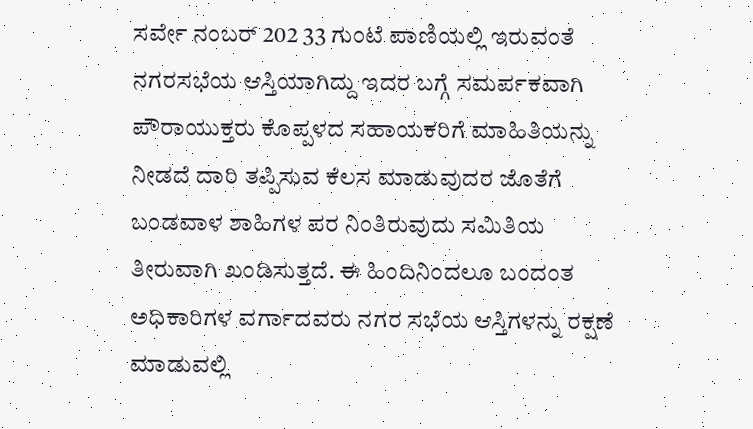ಸರ್ವೇ ನಂಬರ್ 202 33 ಗುಂಟೆ ಪಾಣಿಯಲ್ಲಿ ಇರುವಂತೆ ನಗರಸಭೆಯ ಆಸ್ತಿಯಾಗಿದ್ದು ಇದರ ಬಗ್ಗೆ ಸಮರ್ಪಕವಾಗಿ ಪೌರಾಯುಕ್ತರು ಕೊಪ್ಪಳದ ಸಹಾಯಕರಿಗೆ ಮಾಹಿತಿಯನ್ನು ನೀಡದೆ ದಾರಿ ತಪ್ಪಿಸುವ ಕೆಲಸ ಮಾಡುವುದರ ಜೊತೆಗೆ ಬಂಡವಾಳ ಶಾಹಿಗಳ ಪರ ನಿಂತಿರುವುದು ಸಮಿತಿಯ ತೀರುವಾಗಿ ಖಂಡಿಸುತ್ತದೆ. ಈ ಹಿಂದಿನಿಂದಲೂ ಬಂದಂತ ಅಧಿಕಾರಿಗಳ ವರ್ಗಾದವರು ನಗರ ಸಭೆಯ ಆಸ್ತಿಗಳನ್ನು ರಕ್ಷಣೆ ಮಾಡುವಲ್ಲಿ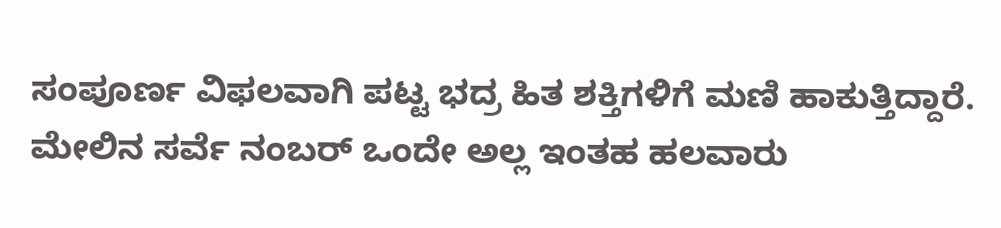ಸಂಪೂರ್ಣ ವಿಫಲವಾಗಿ ಪಟ್ಟ ಭದ್ರ ಹಿತ ಶಕ್ತಿಗಳಿಗೆ ಮಣಿ ಹಾಕುತ್ತಿದ್ದಾರೆ. ಮೇಲಿನ ಸರ್ವೆ ನಂಬರ್ ಒಂದೇ ಅಲ್ಲ ಇಂತಹ ಹಲವಾರು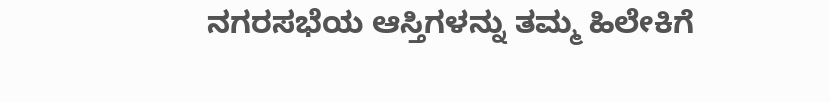ನಗರಸಭೆಯ ಆಸ್ತಿಗಳನ್ನು ತಮ್ಮ ಹಿಲೇಕಿಗೆ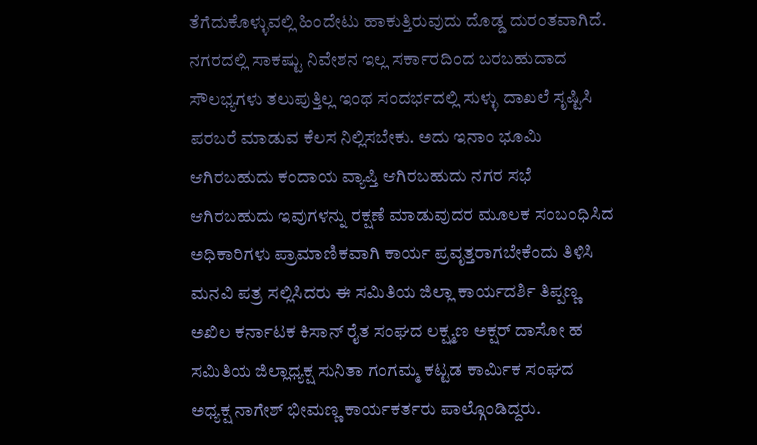ತೆಗೆದುಕೊಳ್ಳುವಲ್ಲಿ ಹಿಂದೇಟು ಹಾಕುತ್ತಿರುವುದು ದೊಡ್ಡ ದುರಂತವಾಗಿದೆ. ನಗರದಲ್ಲಿ ಸಾಕಷ್ಟು ನಿವೇಶನ ಇಲ್ಲ ಸರ್ಕಾರದಿಂದ ಬರಬಹುದಾದ ಸೌಲಭ್ಯಗಳು ತಲುಪುತ್ತಿಲ್ಲ ಇಂಥ ಸಂದರ್ಭದಲ್ಲಿ ಸುಳ್ಳು ದಾಖಲೆ ಸೃಷ್ಟಿಸಿ ಪರಬರೆ ಮಾಡುವ ಕೆಲಸ ನಿಲ್ಲಿಸಬೇಕು. ಅದು ಇನಾಂ ಭೂಮಿ ಆಗಿರಬಹುದು ಕಂದಾಯ ವ್ಯಾಪ್ತಿ ಆಗಿರಬಹುದು ನಗರ ಸಭೆ ಆಗಿರಬಹುದು ಇವುಗಳನ್ನು ರಕ್ಷಣೆ ಮಾಡುವುದರ ಮೂಲಕ ಸಂಬಂಧಿಸಿದ ಅಧಿಕಾರಿಗಳು ಪ್ರಾಮಾಣಿಕವಾಗಿ ಕಾರ್ಯ ಪ್ರವೃತ್ತರಾಗಬೇಕೆಂದು ತಿಳಿಸಿ ಮನವಿ ಪತ್ರ ಸಲ್ಲಿಸಿದರು ಈ ಸಮಿತಿಯ ಜಿಲ್ಲಾ ಕಾರ್ಯದರ್ಶಿ ತಿಪ್ಪಣ್ಣ ಅಖಿಲ ಕರ್ನಾಟಕ ಕಿಸಾನ್ ರೈತ ಸಂಘದ ಲಕ್ಷ್ಮಣ ಅಕ್ಷರ್ ದಾಸೋ ಹ ಸಮಿತಿಯ ಜಿಲ್ಲಾಧ್ಯಕ್ಷ ಸುನಿತಾ ಗಂಗಮ್ಮ ಕಟ್ಟಡ ಕಾರ್ಮಿಕ ಸಂಘದ ಅಧ್ಯಕ್ಷ ನಾಗೇಶ್ ಭೀಮಣ್ಣ ಕಾರ್ಯಕರ್ತರು ಪಾಲ್ಗೊಂಡಿದ್ದರು.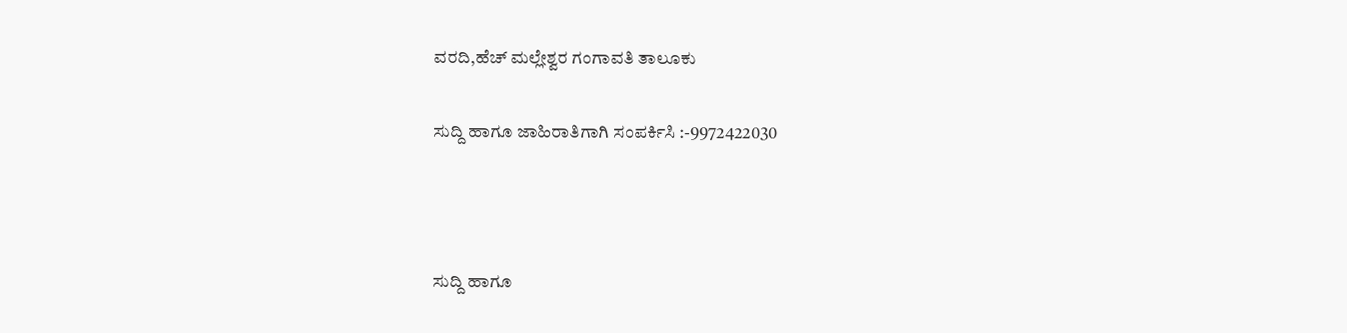ವರದಿ,ಹೆಚ್ ಮಲ್ಲೇಶ್ವರ ಗಂಗಾವತಿ ತಾಲೂಕು

ಸುದ್ದಿ ಹಾಗೂ ಜಾಹಿರಾತಿಗಾಗಿ ಸಂಪರ್ಕಿಸಿ :-9972422030



ಸುದ್ದಿ ಹಾಗೂ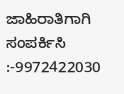ಜಾಹಿರಾತಿಗಾಗಿ ಸಂಪರ್ಕಿಸಿ :-9972422030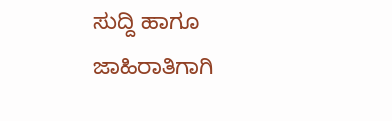ಸುದ್ದಿ ಹಾಗೂ ಜಾಹಿರಾತಿಗಾಗಿ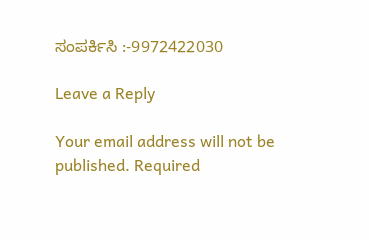ಸಂಪರ್ಕಿಸಿ :-9972422030

Leave a Reply

Your email address will not be published. Required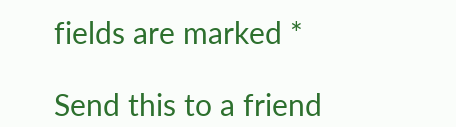fields are marked *

Send this to a friend